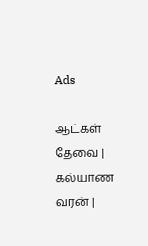Ads

ஆட்கள் தேவை | கல்யாண வரன் |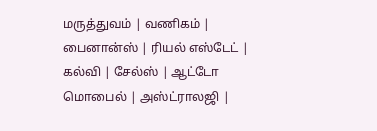மருத்துவம் | வணிகம் | பைனான்ஸ் | ரியல் எஸ்டேட் | கல்வி | சேல்ஸ் | ஆட்டோ மொபைல் | அஸ்ட்ராலஜி |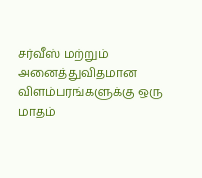சர்வீஸ் மற்றும் அனைத்துவிதமான விளம்பரங்களுக்கு ஒரு மாதம்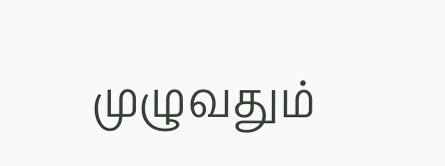முழுவதும்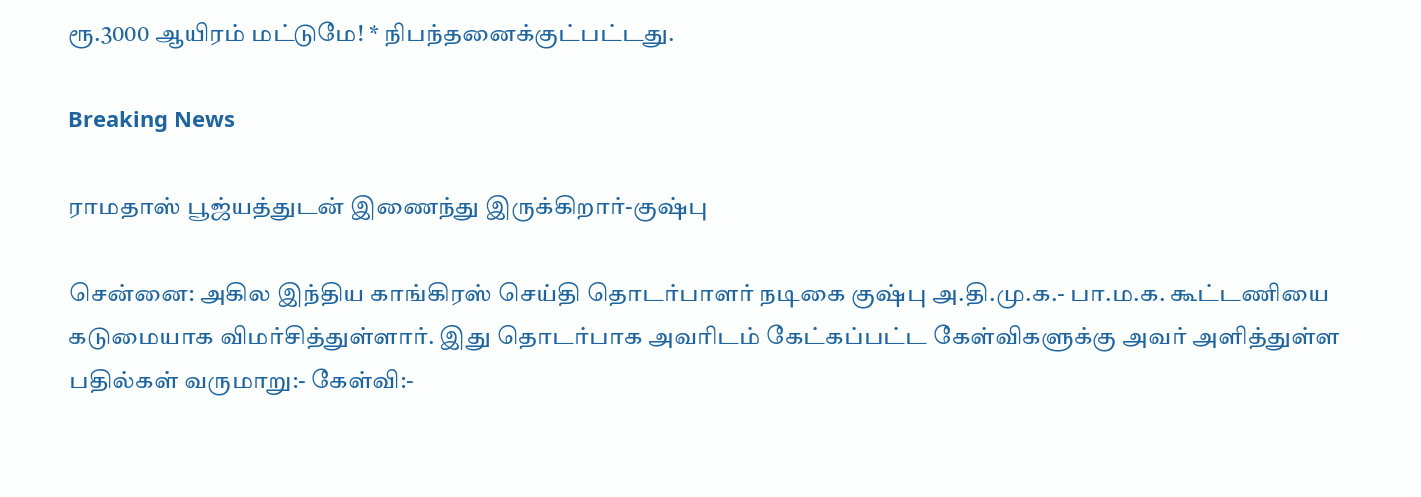ரூ.3000 ஆயிரம் மட்டுமே! * நிபந்தனைக்குட்பட்டது.

Breaking News

ராமதாஸ் பூஜ்யத்துடன் இணைந்து இருக்கிறார்-குஷ்பு

சென்னை: அகில இந்திய காங்கிரஸ் செய்தி தொடர்பாளர் நடிகை குஷ்பு அ.தி.மு.க.- பா.ம.க. கூட்டணியை கடுமையாக விமர்சித்துள்ளார். இது தொடர்பாக அவரிடம் கேட்கப்பட்ட கேள்விகளுக்கு அவர் அளித்துள்ள பதில்கள் வருமாறு:- கேள்வி:-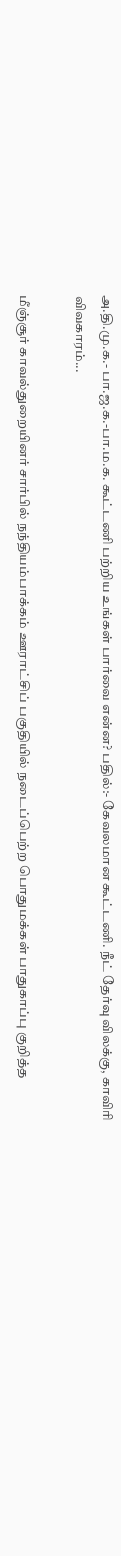அ.தி.மு.க.- பா.ஜ.க.-பா.ம.க. கூட்டணி பற்றிய உங்கள் பார்வை என்ன? பதில்:- கேவலமான கூட்டணி. நீட் தேர்வு விலக்கு, காவிரி விவகாரம்...

மீஞ்சூர் காவல்துறையினர் சார்பில் நந்தியம்பாக்கம் ஊராட்சிப் பகுதியில் நடைப்பெற்ற பொதுமக்கள் பாதுகாப்பு குறித்த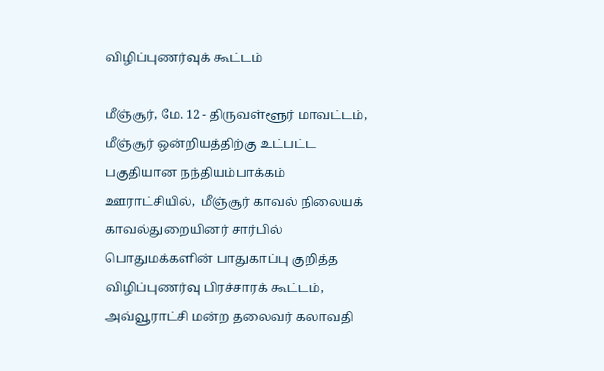விழிப்புணர்வுக் கூட்டம்

மீஞ்சூர், மே. 12 - திருவள்ளூர் மாவட்டம், மீஞ்சூர் ஒன்றியத்திற்கு உட்பட்ட பகுதியான நந்தியம்பாக்கம் ஊராட்சியில்,  மீஞ்சூர் காவல் நிலையக் காவல்துறையினர் சார்பில் பொதுமக்களின் பாதுகாப்பு குறித்த விழிப்புணர்வு பிரச்சாரக் கூட்டம், அவ்வூராட்சி மன்ற தலைவர் கலாவதி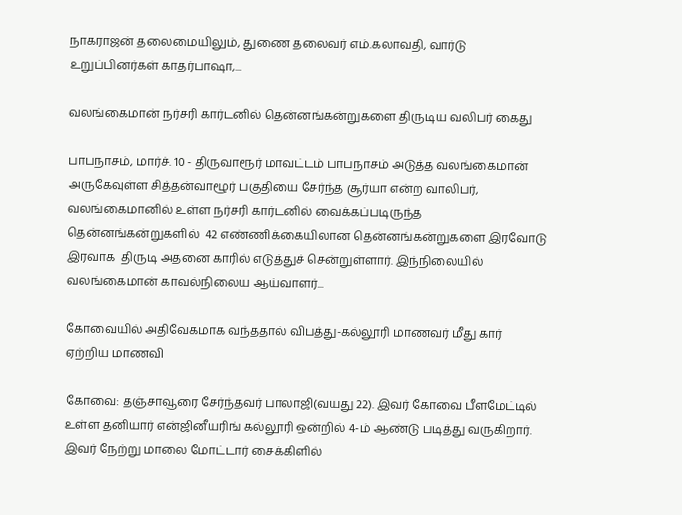நாகராஜன் தலைமையிலும், துணை தலைவர் எம்.கலாவதி, வார்டு உறுப்பினர்கள் காதர்பாஷா,...

வலங்கைமான் நர்சரி கார்டனில் தென்னங்கன்றுகளை திருடிய வலிபர் கைது

பாபநாசம், மார்ச். 10 - திருவாரூர் மாவட்டம் பாபநாசம் அடுத்த வலங்கைமான் அருகேவுள்ள சித்தன்வாழூர் பகுதியை சேர்ந்த சூர்யா என்ற வாலிபர், வலங்கைமானில் உள்ள நர்சரி கார்டனில் வைக்கப்படிருந்த தென்னங்கன்றுகளில்  42 எண்ணிக்கையிலான தென்னங்கன்றுகளை இரவோடு இரவாக  திருடி அதனை காரில் எடுத்துச் சென்றுள்ளார். இந்நிலையில் வலங்கைமான் காவல்நிலைய ஆய்வாளர்...

கோவையில் அதிவேகமாக வந்ததால் விபத்து-கல்லூரி மாணவர் மீது கார் ஏற்றிய மாணவி

கோவை: தஞ்சாவூரை சேர்ந்தவர் பாலாஜி(வயது 22). இவர் கோவை பீளமேட்டில் உள்ள தனியார் என்ஜினீயரிங் கல்லூரி ஒன்றில் 4-ம் ஆண்டு படித்து வருகிறார். இவர் நேற்று மாலை மோட்டார் சைக்கிளில்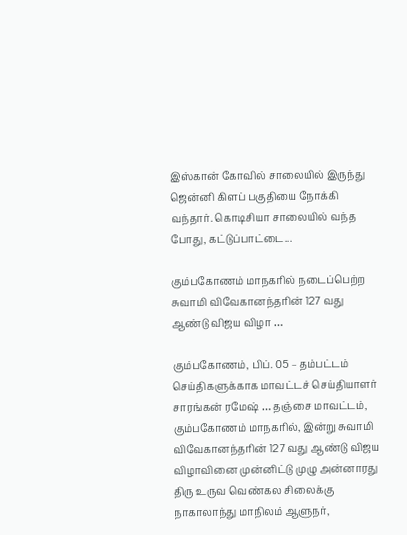இஸ்கான் கோவில் சாலையில் இருந்து ஜென்னி கிளப் பகுதியை நோக்கி வந்தார். கொடிசியா சாலையில் வந்த போது, கட்டுப்பாட்டை...

கும்பகோணம் மாநகரில் நடைப்பெற்ற சுவாமி விவேகானந்தரின் 127 வது ஆண்டு விஜய விழா …

கும்பகோணம், பிப். 05 – தம்பட்டம் செய்திகளுக்காக மாவட்டச் செய்தியாளர் சாரங்கன் ரமேஷ் … தஞ்சை மாவட்டம், கும்பகோணம் மாநகரில், இன்று சுவாமி விவேகானந்தரின் 127 வது ஆண்டு விஜய விழாவினை முன்னிட்டு முழு அன்னாரது திரு உருவ வெண்கல சிலைக்கு நாகாலாந்து மாநிலம் ஆளுநர்,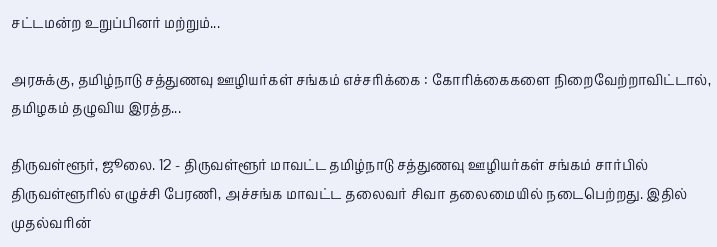சட்டமன்ற உறுப்பினர் மற்றும்...

அரசுக்கு, தமிழ்நாடு சத்துணவு ஊழியர்கள் சங்கம் எச்சரிக்கை : கோரிக்கைகளை நிறைவேற்றாவிட்டால், தமிழகம் தழுவிய இரத்த...

திருவள்ளூர், ஜூலை. 12 - திருவள்ளூர் மாவட்ட தமிழ்நாடு சத்துணவு ஊழியர்கள் சங்கம் சார்பில்  திருவள்ளூரில் எழுச்சி பேரணி, அச்சங்க மாவட்ட தலைவர் சிவா தலைமையில் நடைபெற்றது. இதில் முதல்வரின்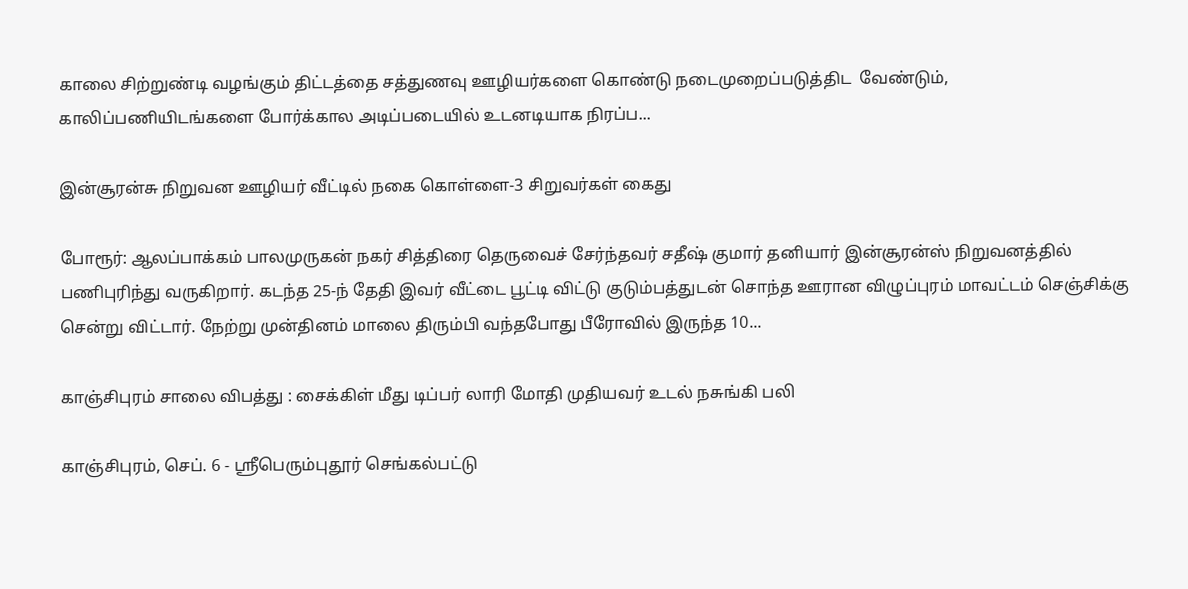காலை சிற்றுண்டி வழங்கும் திட்டத்தை சத்துணவு ஊழியர்களை கொண்டு நடைமுறைப்படுத்திட  வேண்டும், காலிப்பணியிடங்களை போர்க்கால அடிப்படையில் உடனடியாக நிரப்ப...

இன்சூரன்சு நிறுவன ஊழியர் வீட்டில் நகை கொள்ளை-3 சிறுவர்கள் கைது

போரூர்: ஆலப்பாக்கம் பாலமுருகன் நகர் சித்திரை தெருவைச் சேர்ந்தவர் சதீஷ் குமார் தனியார் இன்சூரன்ஸ் நிறுவனத்தில் பணிபுரிந்து வருகிறார். கடந்த 25-ந் தேதி இவர் வீட்டை பூட்டி விட்டு குடும்பத்துடன் சொந்த ஊரான விழுப்புரம் மாவட்டம் செஞ்சிக்கு சென்று விட்டார். நேற்று முன்தினம் மாலை திரும்பி வந்தபோது பீரோவில் இருந்த 10...

காஞ்சிபுரம் சாலை விபத்து : சைக்கிள் மீது டிப்பர் லாரி மோதி முதியவர் உடல் நசுங்கி பலி

காஞ்சிபுரம், செப். 6 - ஸ்ரீபெரும்புதூர் செங்கல்பட்டு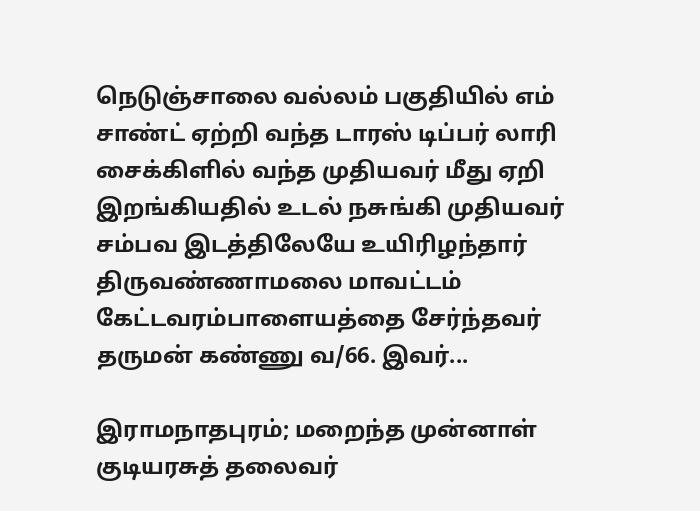நெடுஞ்சாலை வல்லம் பகுதியில் எம் சாண்ட் ஏற்றி வந்த டாரஸ் டிப்பர் லாரி சைக்கிளில் வந்த முதியவர் மீது ஏறி இறங்கியதில் உடல் நசுங்கி முதியவர் சம்பவ இடத்திலேயே உயிரிழந்தார் திருவண்ணாமலை மாவட்டம் கேட்டவரம்பாளையத்தை சேர்ந்தவர் தருமன் கண்ணு வ/66. இவர்...

இராமநாதபுரம்; மறைந்த முன்னாள் குடியரசுத் தலைவர்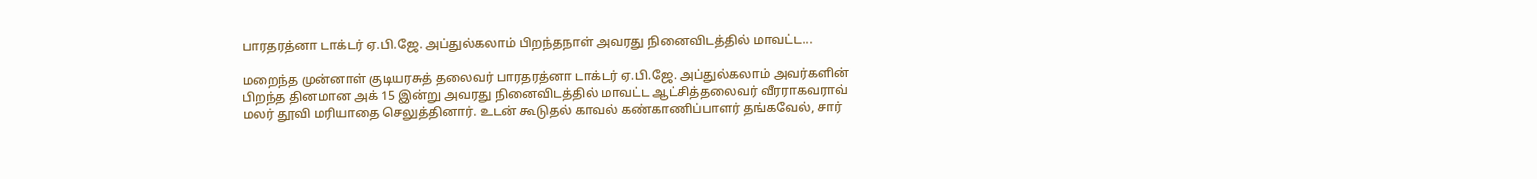பாரதரத்னா டாக்டர் ஏ.பி.ஜே. அப்துல்கலாம் பிறந்தநாள் அவரது நினைவிடத்தில் மாவட்ட...

மறைந்த முன்னாள் குடியரசுத் தலைவர் பாரதரத்னா டாக்டர் ஏ.பி.ஜே. அப்துல்கலாம் அவர்களின் பிறந்த தினமான அக் 15 இன்று அவரது நினைவிடத்தில் மாவட்ட ஆட்சித்தலைவர் வீரராகவராவ் மலர் தூவி மரியாதை செலுத்தினார். உடன் கூடுதல் காவல் கண்காணிப்பாளர் தங்கவேல், சார்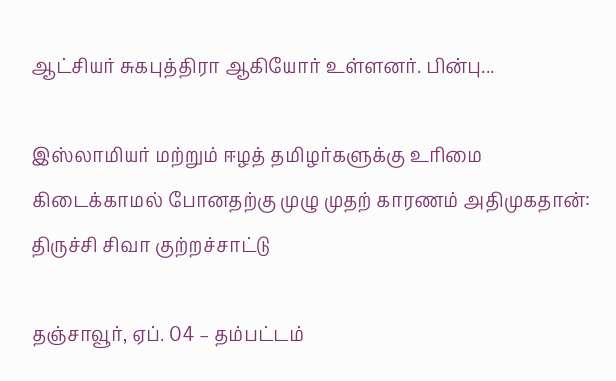ஆட்சியர் சுகபுத்திரா ஆகியோர் உள்ளனர். பின்பு...

இஸ்லாமியர் மற்றும் ஈழத் தமிழர்களுக்கு உரிமை கிடைக்காமல் போனதற்கு முழு முதற் காரணம் அதிமுகதான்: திருச்சி சிவா குற்றச்சாட்டு

தஞ்சாவூர், ஏப். 04 – தம்பட்டம்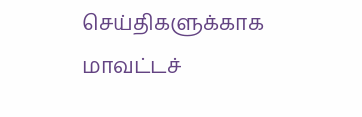செய்திகளுக்காக மாவட்டச்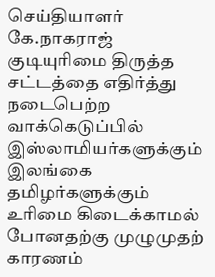செய்தியாளர் கே.நாகராஜ் குடியுரிமை திருத்த சட்டத்தை எதிர்த்து நடைபெற்ற வாக்கெடுப்பில் இஸ்லாமியர்களுக்கும் இலங்கை தமிழர்களுக்கும் உரிமை கிடைக்காமல் போனதற்கு முழுமுதற் காரணம்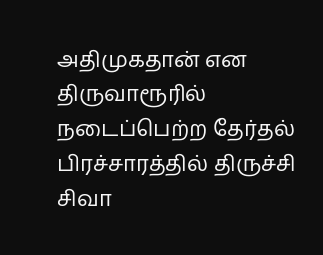அதிமுகதான் என திருவாரூரில் நடைப்பெற்ற தேர்தல் பிரச்சாரத்தில் திருச்சி சிவா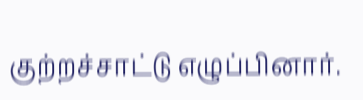குற்றச்சாட்டு எழுப்பினார்.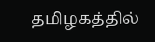தமிழகத்தில்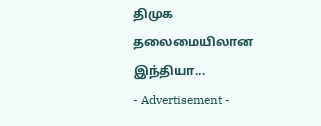திமுக தலைமையிலான  இந்தியா...
- Advertisement -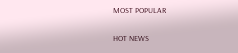MOST POPULAR

HOT NEWS